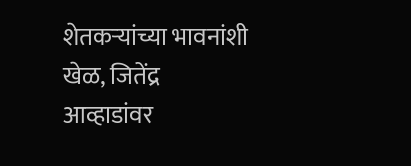शेतकऱ्यांच्या भावनांशी खेळ, जितेंद्र आव्हाडांवर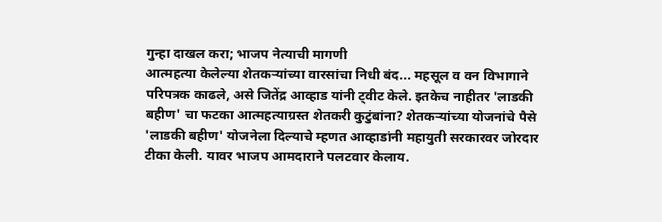गुन्हा दाखल करा; भाजप नेत्याची मागणी
आत्महत्या केलेल्या शेतकऱ्यांच्या वारसांचा निधी बंद... महसूल व वन विभागाने परिपत्रक काढले, असे जितेंद्र आव्हाड यांनी ट्वीट केले. इतकेच नाहीतर 'लाडकी बहीण' चा फटका आत्महत्याग्रस्त शेतकरी कुटुंबांना? शेतकऱ्यांच्या योजनांचे पैसे 'लाडकी बहीण' योजनेला दिल्याचे म्हणत आव्हाडांनी महायुती सरकारवर जोरदार टीका केली. यावर भाजप आमदाराने पलटवार केलाय.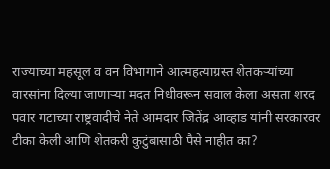राज्याच्या महसूल व वन विभागाने आत्महत्याग्रस्त शेतकऱ्यांच्या वारसांना दिल्या जाणाऱ्या मदत निधीवरून सवाल केला असता शरद पवार गटाच्या राष्ट्रवादीचे नेते आमदार जितेंद्र आव्हाड यांनी सरकारवर टीका केली आणि शेतकरी कुटुंबासाठी पैसे नाहीत का?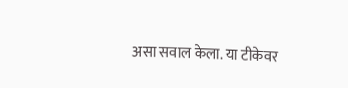असा सवाल केला. या टीकेवर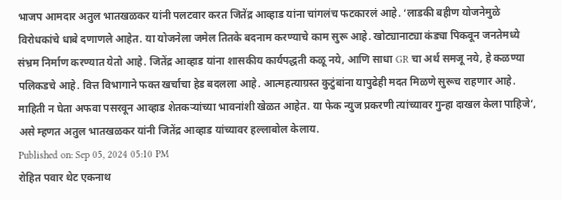भाजप आमदार अतुल भातखळकर यांनी पलटवार करत जितेंद्र आव्हाड यांना चांगलंच फटकारलं आहे. ‘लाडकी बहीण योजनेमुळे विरोधकांचे धाबे दणाणले आहेत. या योजनेला जमेल तितके बदनाम करण्याचे काम सुरू आहे. खोट्यानाट्या कंड्या पिकवून जनतेमध्ये संभ्रम निर्माण करण्यात येतो आहे. जितेंद्र आव्हाड यांना शासकीय कार्यपद्धती कळू नये, आणि साधा GR चा अर्थ समजू नये, हे कळण्या पलिकडचे आहे. वित्त विभागाने फक्त खर्चाचा हेड बदलला आहे. आत्महत्याग्रस्त कुटुंबांना यापुढेही मदत मिळणे सुरूच राहणार आहे. माहिती न घेता अफवा पसरवून आव्हाड शेतकऱ्यांच्या भावनांशी खेळत आहेत. या फेक न्युज प्रकरणी त्यांच्यावर गुन्हा दाखल केला पाहिजे’, असे म्हणत अतुल भातखळकर यांनी जितेंद्र आव्हाड यांच्यावर हल्लाबोल केलाय.
Published on: Sep 05, 2024 05:10 PM
रोहित पवार थेट एकनाथ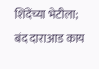शिंदेंच्या भेटीला; बंद दाराआड काय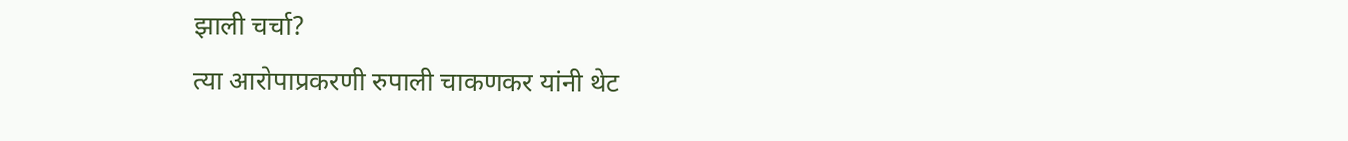झाली चर्चा?
त्या आरोपाप्रकरणी रुपाली चाकणकर यांनी थेट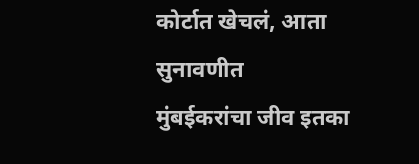कोर्टात खेचलं, आता सुनावणीत
मुंबईकरांचा जीव इतका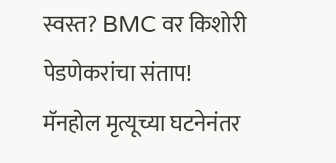स्वस्त? BMC वर किशोरी पेडणेकरांचा संताप!
मॅनहोल मृत्यूच्या घटनेनंतर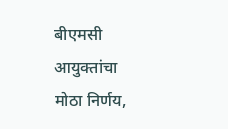बीएमसी आयुक्तांचा मोठा निर्णय,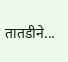तातडीने...